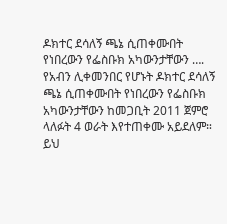ዶክተር ደሳለኝ ጫኔ ሲጠቀሙበት የነበረውን የፌስቡክ አካውንታቸውን ….
የአብን ሊቀመንበር የሆኑት ዶክተር ደሳለኝ ጫኔ ሲጠቀሙበት የነበረውን የፌስቡክ አካውንታቸውን ከመጋቢት 2011 ጀምሮ ላለፉት 4 ወራት እየተጠቀሙ አይደለም። ይህ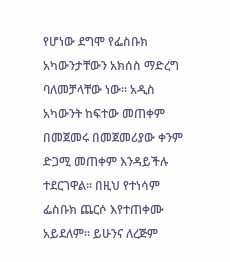የሆነው ደግሞ የፌስቡክ አካውንታቸውን አክሰስ ማድረግ ባለመቻላቸው ነው። አዲስ አካውንት ከፍተው መጠቀም በመጀመሩ በመጀመሪያው ቀንም ድጋሚ መጠቀም እንዳይችሉ ተደርገዋል። በዚህ የተነሳም ፌስቡክ ጨርሶ እየተጠቀሙ አይደለም። ይሁንና ለረጅም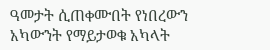ዓመታት ሲጠቀሙበት የነበረውን አካውንት የማይታወቁ አካላት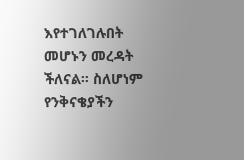እየተገለገሉበት መሆኑን መረዳት ችለናል። ስለሆነም የንቅናቄያችን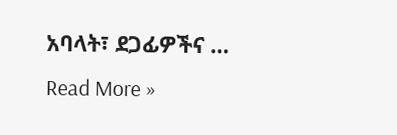አባላት፣ ደጋፊዎችና …
Read More »